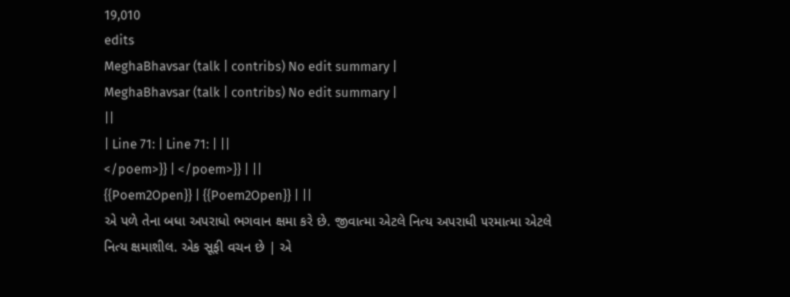19,010
edits
MeghaBhavsar (talk | contribs) No edit summary |
MeghaBhavsar (talk | contribs) No edit summary |
||
| Line 71: | Line 71: | ||
</poem>}} | </poem>}} | ||
{{Poem2Open}} | {{Poem2Open}} | ||
એ પળે તેના બધા અપરાધો ભગવાન ક્ષમા કરે છે. જીવાત્મા એટલે નિત્ય અપરાધી ૫રમાત્મા એટલે નિત્ય ક્ષમાશીલ. એક સૂફી વચન છે | એ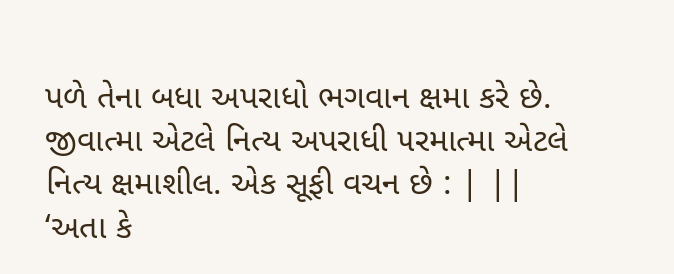પળે તેના બધા અપરાધો ભગવાન ક્ષમા કરે છે. જીવાત્મા એટલે નિત્ય અપરાધી ૫રમાત્મા એટલે નિત્ય ક્ષમાશીલ. એક સૂફી વચન છે : | ||
‘અતા કે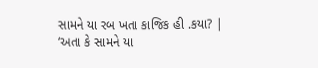સામને યા રબ ખતા કાજિક હી .કયા? | ‘અતા કે સામને યા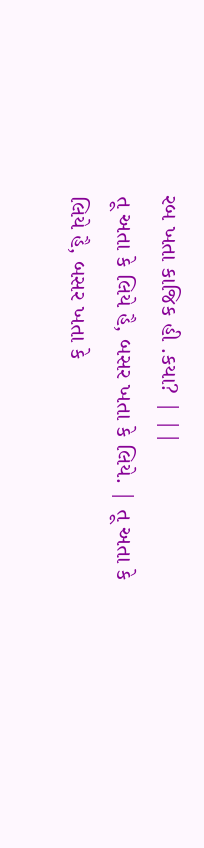રબ ખતા કાજિક હી .કયા? | ||
તૂ અતા કે લિયે હૈ, બસર ખતા કે લિયે. | તૂ અતા કે લિયે હૈ, બસર ખતા કે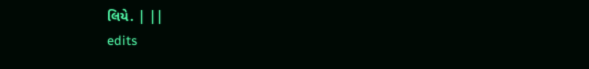લિયે. | ||
edits